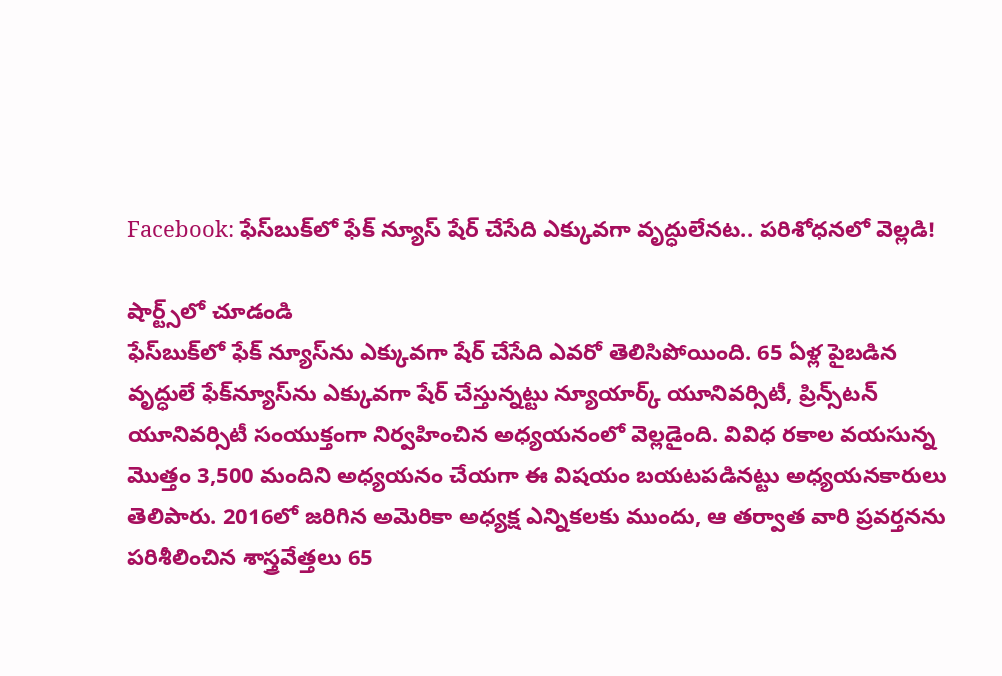Facebook: ఫేస్‌బుక్‌లో ఫేక్ న్యూస్ షేర్ చేసేది ఎక్కువగా వృద్ధులేనట.. పరిశోధనలో వెల్లడి!

షార్ట్స్‌లో చూడండి
ఫేస్‌బుక్‌లో ఫేక్ న్యూస్‌ను ఎక్కువగా షేర్ చేసేది ఎవరో తెలిసిపోయింది. 65 ఏళ్ల పైబడిన వృద్ధులే ఫేక్‌న్యూస్‌ను ఎక్కువగా షేర్ చేస్తున్నట్టు న్యూయార్క్ యూనివర్సిటీ, ప్రిన్స్‌టన్ యూనివర్సిటీ సంయుక్తంగా నిర్వహించిన అధ్యయనంలో వెల్లడైంది. వివిధ రకాల వయసున్న మొత్తం 3,500 మందిని అధ్యయనం చేయగా ఈ విషయం బయటపడినట్టు అధ్యయనకారులు తెలిపారు. 2016లో జరిగిన అమెరికా అధ్యక్ష ఎన్నికలకు ముందు, ఆ తర్వాత వారి ప్రవర్తనను పరిశీలించిన శాస్త్రవేత్తలు 65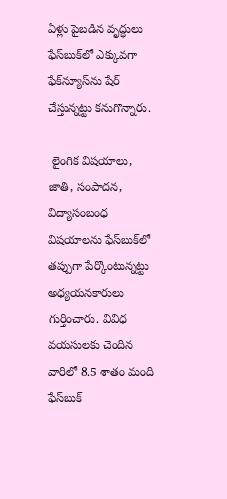ఏళ్లు పైబడిన వృద్ధులు ఫేస్‌బుక్‌లో ఎక్కువగా ఫేక్‌న్యూస్‌ను షేర్ చేస్తున్నట్టు కనుగొన్నారు.

 లైంగిక విషయాలు, జాతి, సంపాదన, విద్యాసంబంధ విషయాలను ఫేస్‌బుక్‌లో తప్పుగా పేర్కొంటున్నట్టు అధ్యయనకారులు గుర్తించారు. వివిధ వయసులకు చెందిన వారిలో 8.5 శాతం మంది ఫేస్‌బుక్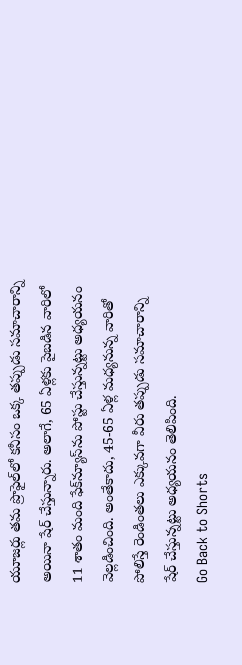యూజర్లు తమ ప్రొఫైల్‌లో కనీసం ఒక్క తప్పుడు సమాచారాన్ని అయినా షేర్ చేస్తున్నారు. అలాగే, 65 ఏళ్లకు పైబడిన వారిలో 11 శాతం మంది ఫేక్‌న్యూస్‌ను పోస్టు చేస్తున్నట్టు అధ్యయనం వెల్లడించింది. అంతేకాదు, 45-65 ఏళ్ల మధ్యనున్న వారితో పోలిస్తే రెండింతలు ఎక్కువగా వీరు తప్పుడు సమాచారాన్ని షేర్ చేస్తున్నట్టు అధ్యయనం తెలిపింది.
Go Back to Shorts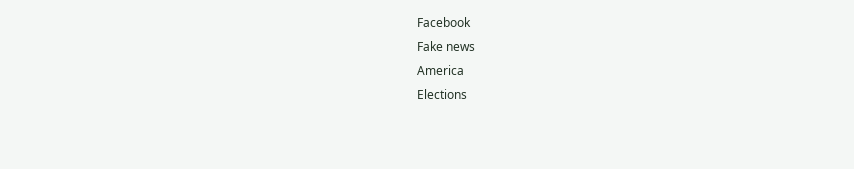Facebook
Fake news
America
Elections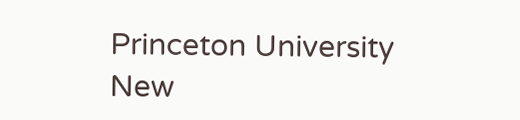Princeton University
New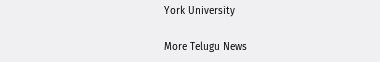York University

More Telugu News